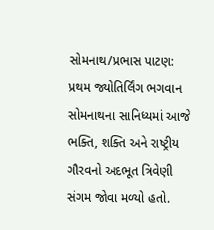સોમનાથ/પ્રભાસ પાટણ: પ્રથમ જ્યોતિર્લિંગ ભગવાન સોમનાથના સાનિધ્યમાં આજે ભક્તિ, શક્તિ અને રાષ્ટ્રીય ગૌરવનો અદભૂત ત્રિવેણી સંગમ જોવા મળ્યો હતો.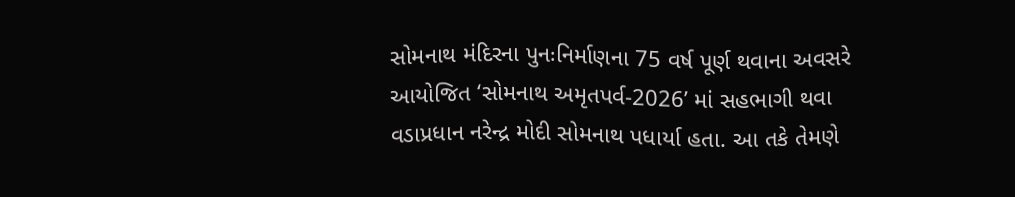સોમનાથ મંદિરના પુનઃનિર્માણના 75 વર્ષ પૂર્ણ થવાના અવસરે આયોજિત ‘સોમનાથ અમૃતપર્વ-2026’ માં સહભાગી થવા વડાપ્રધાન નરેન્દ્ર મોદી સોમનાથ પધાર્યા હતા. આ તકે તેમણે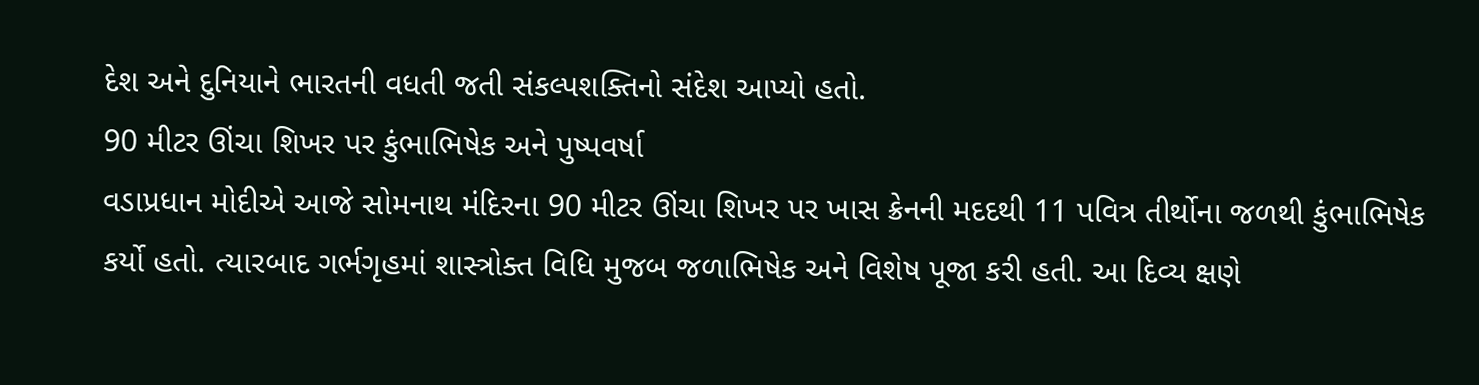દેશ અને દુનિયાને ભારતની વધતી જતી સંકલ્પશક્તિનો સંદેશ આપ્યો હતો.
90 મીટર ઊંચા શિખર પર કુંભાભિષેક અને પુષ્પવર્ષા
વડાપ્રધાન મોદીએ આજે સોમનાથ મંદિરના 90 મીટર ઊંચા શિખર પર ખાસ ક્રેનની મદદથી 11 પવિત્ર તીર્થોના જળથી કુંભાભિષેક કર્યો હતો. ત્યારબાદ ગર્ભગૃહમાં શાસ્ત્રોક્ત વિધિ મુજબ જળાભિષેક અને વિશેષ પૂજા કરી હતી. આ દિવ્ય ક્ષણે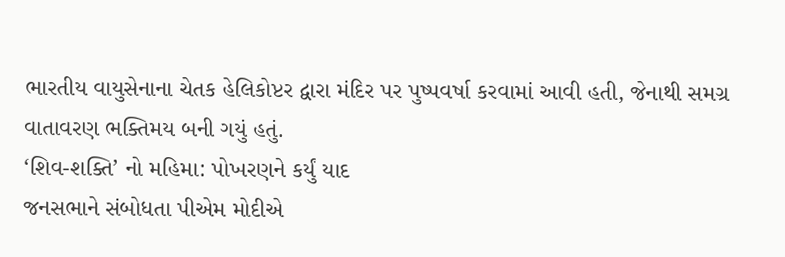ભારતીય વાયુસેનાના ચેતક હેલિકોપ્ટર દ્વારા મંદિર પર પુષ્પવર્ષા કરવામાં આવી હતી, જેનાથી સમગ્ર વાતાવરણ ભક્તિમય બની ગયું હતું.
‘શિવ-શક્તિ’ નો મહિમા: પોખરણને કર્યું યાદ
જનસભાને સંબોધતા પીએમ મોદીએ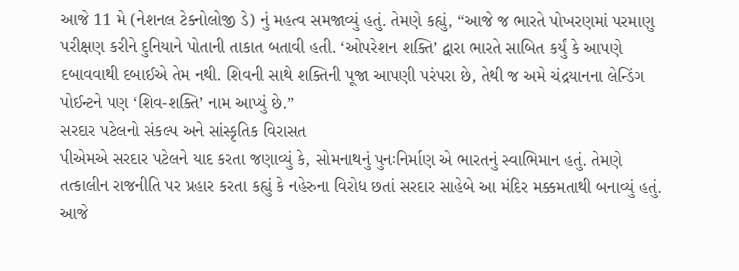આજે 11 મે (નેશનલ ટેક્નોલોજી ડે) નું મહત્વ સમજાવ્યું હતું. તેમણે કહ્યું, “આજે જ ભારતે પોખરણમાં પરમાણુ પરીક્ષણ કરીને દુનિયાને પોતાની તાકાત બતાવી હતી. ‘ઓપરેશન શક્તિ’ દ્વારા ભારતે સાબિત કર્યું કે આપણે દબાવવાથી દબાઈએ તેમ નથી. શિવની સાથે શક્તિની પૂજા આપણી પરંપરા છે, તેથી જ અમે ચંદ્રયાનના લેન્ડિંગ પોઈન્ટને પણ ‘શિવ-શક્તિ’ નામ આપ્યું છે.”
સરદાર પટેલનો સંકલ્પ અને સાંસ્કૃતિક વિરાસત
પીએમએ સરદાર પટેલને યાદ કરતા જણાવ્યું કે, સોમનાથનું પુનઃનિર્માણ એ ભારતનું સ્વાભિમાન હતું. તેમણે તત્કાલીન રાજનીતિ પર પ્રહાર કરતા કહ્યું કે નહેરુના વિરોધ છતાં સરદાર સાહેબે આ મંદિર મક્કમતાથી બનાવ્યું હતું. આજે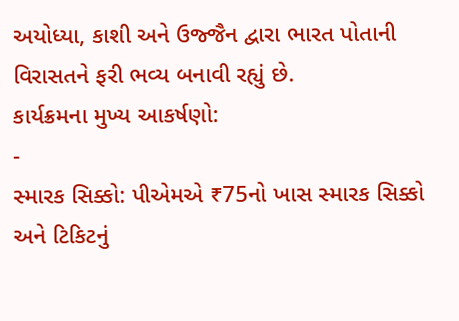અયોધ્યા, કાશી અને ઉજ્જૈન દ્વારા ભારત પોતાની વિરાસતને ફરી ભવ્ય બનાવી રહ્યું છે.
કાર્યક્રમના મુખ્ય આકર્ષણો:
-
સ્મારક સિક્કો: પીએમએ ₹75નો ખાસ સ્મારક સિક્કો અને ટિકિટનું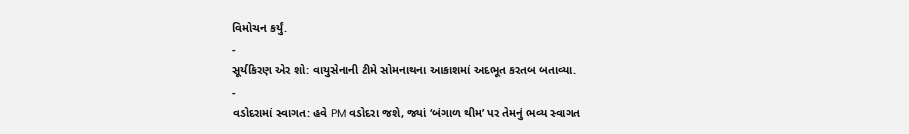વિમોચન કર્યું.
-
સૂર્યકિરણ એર શો: વાયુસેનાની ટીમે સોમનાથના આકાશમાં અદભૂત કરતબ બતાવ્યા.
-
વડોદરામાં સ્વાગત: હવે PM વડોદરા જશે, જ્યાં ‘બંગાળ થીમ’ પર તેમનું ભવ્ય સ્વાગત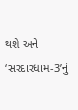થશે અને ‘સરદારધામ-3’નું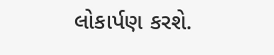લોકાર્પણ કરશે.